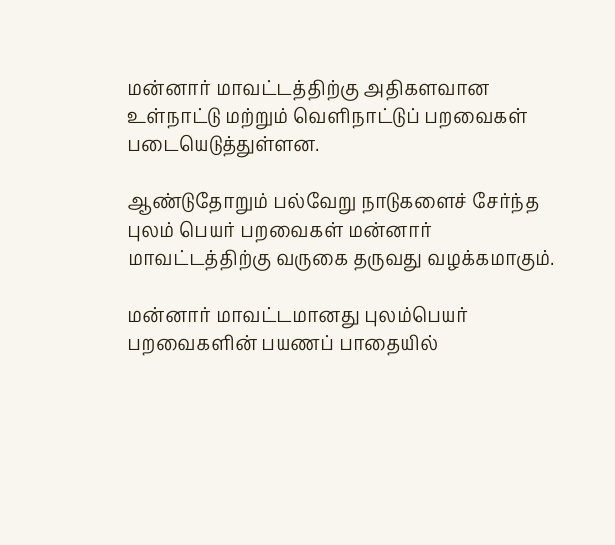மன்னார் மாவட்டத்திற்கு அதிகளவான உள்நாட்டு மற்றும் வெளிநாட்டுப் பறவைகள் படையெடுத்துள்ளன.

ஆண்டுதோறும் பல்வேறு நாடுகளைச் சேர்ந்த புலம் பெயர் பறவைகள் மன்னார் மாவட்டத்திற்கு வருகை தருவது வழக்கமாகும்.

மன்னார் மாவட்டமானது புலம்பெயர் பறவைகளின் பயணப் பாதையில்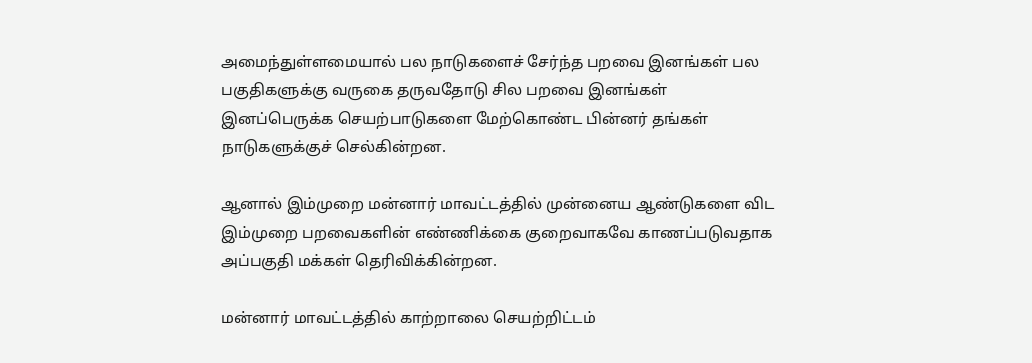அமைந்துள்ளமையால் பல நாடுகளைச் சேர்ந்த பறவை இனங்கள் பல பகுதிகளுக்கு வருகை தருவதோடு சில பறவை இனங்கள் இனப்பெருக்க செயற்பாடுகளை மேற்கொண்ட பின்னர் தங்கள் நாடுகளுக்குச் செல்கின்றன.

ஆனால் இம்முறை மன்னார் மாவட்டத்தில் முன்னைய ஆண்டுகளை விட இம்முறை பறவைகளின் எண்ணிக்கை குறைவாகவே காணப்படுவதாக அப்பகுதி மக்கள் தெரிவிக்கின்றன.

மன்னார் மாவட்டத்தில் காற்றாலை செயற்றிட்டம்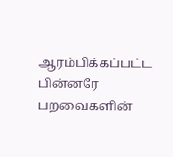ஆரம்பிக்கப்பட்ட பின்னரே பறவைகளின்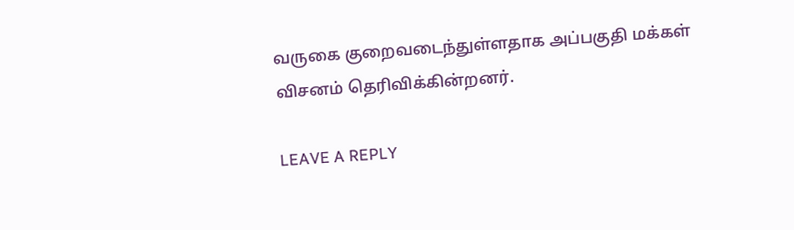வருகை குறைவடைந்துள்ளதாக அப்பகுதி மக்கள் விசனம் தெரிவிக்கின்றனர்.

LEAVE A REPLY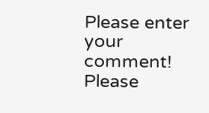Please enter your comment!
Please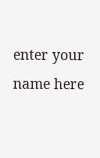enter your name here